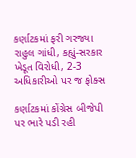કર્ણાટકમાં ફરી ગરજ્યા રાહુલ ગાંધી, કહ્યું-સરકાર ખેડૂત વિરોધી, 2-3 અધિકારીઓ પર જ ફોક્સ

કર્ણાટકમાં કોંગ્રેસ બીજેપી પર ભારે પડી રહી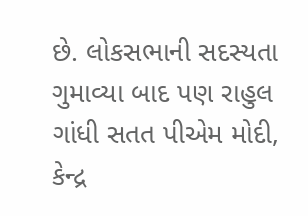છે. લોકસભાની સદસ્યતા ગુમાવ્યા બાદ પણ રાહુલ ગાંધી સતત પીએમ મોદી, કેન્દ્ર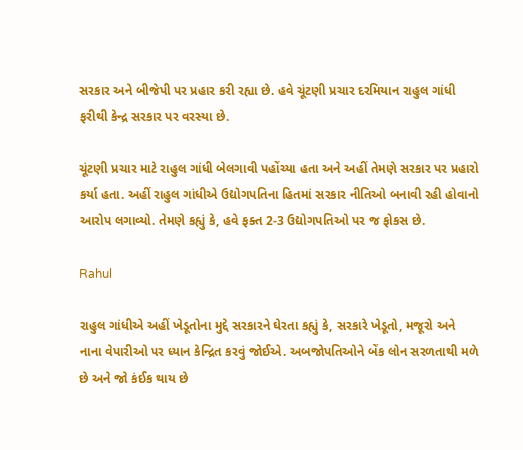સરકાર અને બીજેપી પર પ્રહાર કરી રહ્યા છે. હવે ચૂંટણી પ્રચાર દરમિયાન રાહુલ ગાંધી ફરીથી કેન્દ્ર સરકાર પર વરસ્યા છે.

ચૂંટણી પ્રચાર માટે રાહુલ ગાંધી બેલગાવી પહોંચ્યા હતા અને અહીં તેમણે સરકાર પર પ્રહારો કર્યા હતા. અહીં રાહુલ ગાંધીએ ઉદ્યોગપતિના હિતમાં સરકાર નીતિઓ બનાવી રહી હોવાનો આરોપ લગાવ્યો. તેમણે કહ્યું કે, હવે ફક્ત 2-3 ઉદ્યોગપતિઓ પર જ ફોકસ છે.

Rahul

રાહુલ ગાંધીએ અહીં ખેડૂતોના મુદ્દે સરકારને ઘેરતા કહ્યું કે, સરકારે ખેડૂતો, મજૂરો અને નાના વેપારીઓ પર ધ્યાન કેન્દ્રિત કરવું જોઈએ. અબજોપતિઓને બેંક લોન સરળતાથી મળે છે અને જો કંઈક થાય છે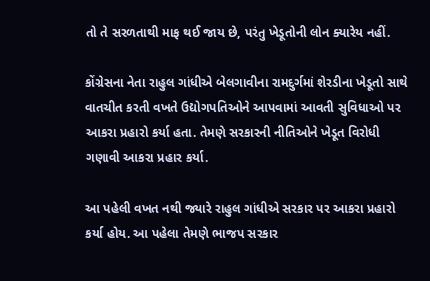તો તે સરળતાથી માફ થઈ જાય છે, પરંતુ ખેડૂતોની લોન ક્યારેય નહીં.

કોંગ્રેસના નેતા રાહુલ ગાંધીએ બેલગાવીના રામદુર્ગમાં શેરડીના ખેડૂતો સાથે વાતચીત કરતી વખતે ઉદ્યોગપતિઓને આપવામાં આવતી સુવિધાઓ પર આકરા પ્રહારો કર્યા હતા. તેમણે સરકારની નીતિઓને ખેડૂત વિરોધી ગણાવી આકરા પ્રહાર કર્યા.

આ પહેલી વખત નથી જ્યારે રાહુલ ગાંધીએ સરકાર પર આકરા પ્રહારો કર્યા હોય. આ પહેલા તેમણે ભાજપ સરકાર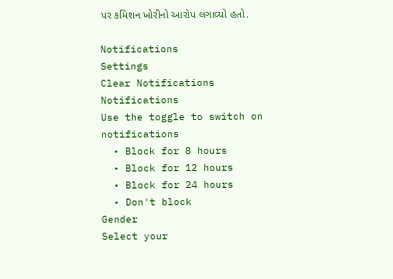પર કમિશન ખોરીનો આરોપ લગાવ્યો હતો.

Notifications
Settings
Clear Notifications
Notifications
Use the toggle to switch on notifications
  • Block for 8 hours
  • Block for 12 hours
  • Block for 24 hours
  • Don't block
Gender
Select your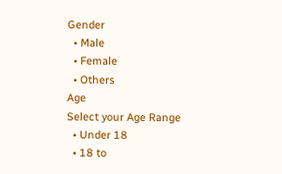Gender
  • Male
  • Female
  • Others
Age
Select your Age Range
  • Under 18
  • 18 to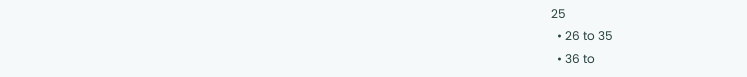25
  • 26 to 35
  • 36 to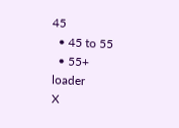45
  • 45 to 55
  • 55+
loader
X